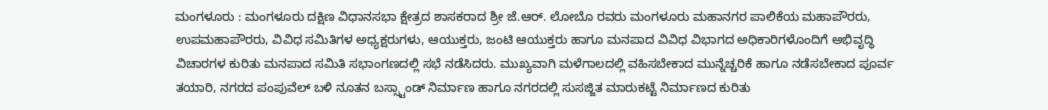ಮಂಗಳೂರು : ಮಂಗಳೂರು ದಕ್ಷಿಣ ವಿಧಾನಸಭಾ ಕ್ಷೇತ್ರದ ಶಾಸಕರಾದ ಶ್ರೀ ಜೆ.ಆರ್. ಲೋಬೊ ರವರು ಮಂಗಳೂರು ಮಹಾನಗರ ಪಾಲಿಕೆಯ ಮಹಾಪೌರರು, ಉಪಮಹಾಪೌರರು, ವಿವಿಧ ಸಮಿತಿಗಳ ಅಧ್ಯಕ್ಷರುಗಳು, ಆಯುಕ್ತರು, ಜಂಟಿ ಆಯುಕ್ತರು ಹಾಗೂ ಮನಪಾದ ವಿವಿಧ ವಿಭಾಗದ ಅಧಿಕಾರಿಗಳೊಂದಿಗೆ ಅಭಿವೃದ್ಧಿ ವಿಚಾರಗಳ ಕುರಿತು ಮನಪಾದ ಸಮಿತಿ ಸಭಾಂಗಣದಲ್ಲಿ ಸಭೆ ನಡೆಸಿದರು. ಮುಖ್ಯವಾಗಿ ಮಳೆಗಾಲದಲ್ಲಿ ವಹಿಸಬೇಕಾದ ಮುನ್ನೆಚ್ಚರಿಕೆ ಹಾಗೂ ನಡೆಸಬೇಕಾದ ಪೂರ್ವ ತಯಾರಿ, ನಗರದ ಪಂಪುವೆಲ್ ಬಳಿ ನೂತನ ಬಸ್ಸ್ಟಾಂಡ್ ನಿರ್ಮಾಣ ಹಾಗೂ ನಗರದಲ್ಲಿ ಸುಸಜ್ಜಿತ ಮಾರುಕಟ್ಟೆ ನಿರ್ಮಾಣದ ಕುರಿತು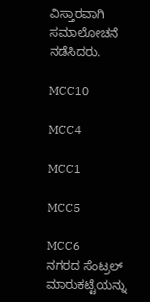ವಿಸ್ತಾರವಾಗಿ ಸಮಾಲೋಚನೆ ನಡೆಸಿದರು.

MCC10

MCC4

MCC1

MCC5

MCC6
ನಗರದ ಸೆಂಟ್ರಲ್ ಮಾರುಕಟ್ಟೆಯನ್ನು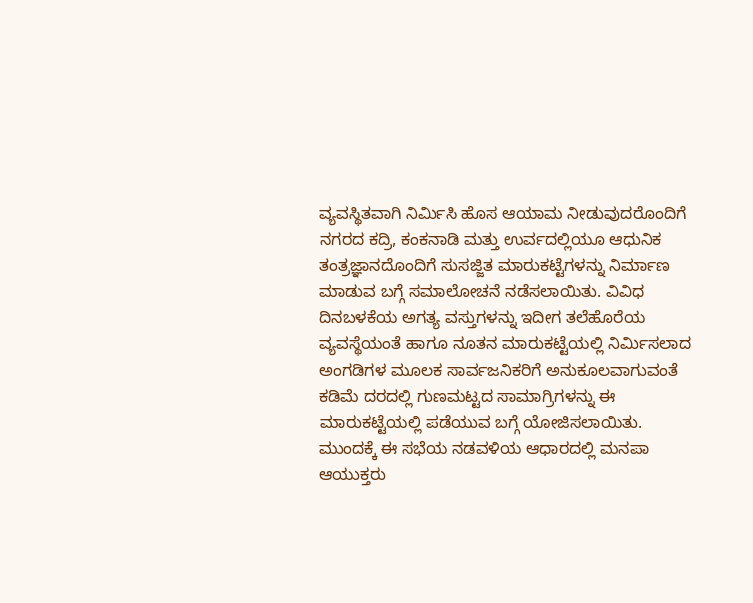ವ್ಯವಸ್ಥಿತವಾಗಿ ನಿರ್ಮಿಸಿ ಹೊಸ ಆಯಾಮ ನೀಡುವುದರೊಂದಿಗೆ ನಗರದ ಕದ್ರಿ, ಕಂಕನಾಡಿ ಮತ್ತು ಉರ್ವದಲ್ಲಿಯೂ ಆಧುನಿಕ ತಂತ್ರಜ್ಞಾನದೊಂದಿಗೆ ಸುಸಜ್ಜಿತ ಮಾರುಕಟ್ಟೆಗಳನ್ನು ನಿರ್ಮಾಣ ಮಾಡುವ ಬಗ್ಗೆ ಸಮಾಲೋಚನೆ ನಡೆಸಲಾಯಿತು. ವಿವಿಧ ದಿನಬಳಕೆಯ ಅಗತ್ಯ ವಸ್ತುಗಳನ್ನು ಇದೀಗ ತಲೆಹೊರೆಯ ವ್ಯವಸ್ಥೆಯಂತೆ ಹಾಗೂ ನೂತನ ಮಾರುಕಟ್ಟೆಯಲ್ಲಿ ನಿರ್ಮಿಸಲಾದ ಅಂಗಡಿಗಳ ಮೂಲಕ ಸಾರ್ವಜನಿಕರಿಗೆ ಅನುಕೂಲವಾಗುವಂತೆ ಕಡಿಮೆ ದರದಲ್ಲಿ ಗುಣಮಟ್ಟದ ಸಾಮಾಗ್ರಿಗಳನ್ನು ಈ ಮಾರುಕಟ್ಟೆಯಲ್ಲಿ ಪಡೆಯುವ ಬಗ್ಗೆ ಯೋಜಿಸಲಾಯಿತು.
ಮುಂದಕ್ಕೆ ಈ ಸಭೆಯ ನಡವಳಿಯ ಆಧಾರದಲ್ಲಿ ಮನಪಾ ಆಯುಕ್ತರು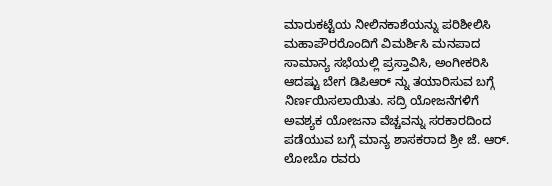ಮಾರುಕಟ್ಟೆಯ ನೀಲಿನಕಾಶೆಯನ್ನು ಪರಿಶೀಲಿಸಿ ಮಹಾಪೌರರೊಂದಿಗೆ ವಿಮರ್ಶಿಸಿ ಮನಪಾದ ಸಾಮಾನ್ಯ ಸಭೆಯಲ್ಲಿ ಪ್ರಸ್ತಾವಿಸಿ, ಅಂಗೀಕರಿಸಿ ಆದಷ್ಟು ಬೇಗ ಡಿಪಿಆರ್ ನ್ನು ತಯಾರಿಸುವ ಬಗ್ಗೆ ನಿರ್ಣಯಿಸಲಾಯಿತು. ಸದ್ರಿ ಯೋಜನೆಗಳಿಗೆ ಅವಶ್ಯಕ ಯೋಜನಾ ವೆಚ್ಚವನ್ನು ಸರಕಾರದಿಂದ ಪಡೆಯುವ ಬಗ್ಗೆ ಮಾನ್ಯ ಶಾಸಕರಾದ ಶ್ರೀ ಜೆ. ಆರ್. ಲೋಬೊ ರವರು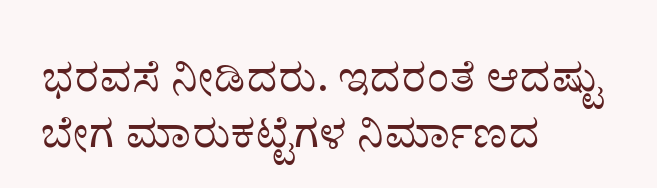ಭರವಸೆ ನೀಡಿದರು. ಇದರಂತೆ ಆದಷ್ಟು ಬೇಗ ಮಾರುಕಟ್ಟೆಗಳ ನಿರ್ಮಾಣದ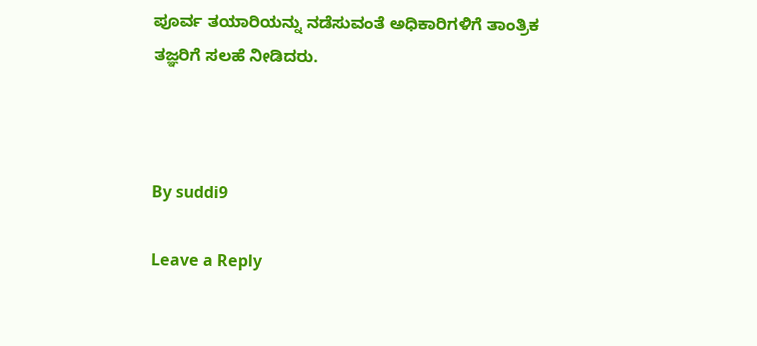ಪೂರ್ವ ತಯಾರಿಯನ್ನು ನಡೆಸುವಂತೆ ಅಧಿಕಾರಿಗಳಿಗೆ ತಾಂತ್ರಿಕ ತಜ್ಞರಿಗೆ ಸಲಹೆ ನೀಡಿದರು.



By suddi9

Leave a Reply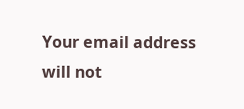Your email address will not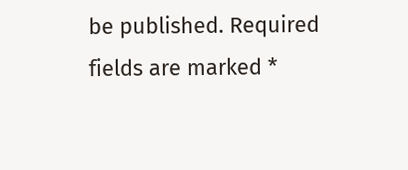be published. Required fields are marked *